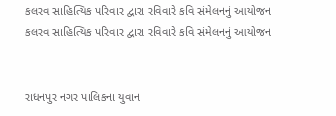કલરવ સાહિત્યિક પરિવાર દ્વારા રવિવારે કવિ સંમેલનનું આયોજન
કલરવ સાહિત્યિક પરિવાર દ્વારા રવિવારે કવિ સંમેલનનું આયોજન


રાધનપુર નગર પાલિકના યુવાન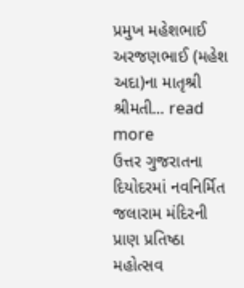પ્રમુખ મહેશભાઈ અરજણભાઈ (મહેશ અદા)ના માતૃશ્રી શ્રીમતી... read more
ઉત્તર ગુજરાતના દિયોદરમાં નવનિર્મિત જલારામ મંદિરની પ્રાણ પ્રતિષ્ઠા મહોત્સવ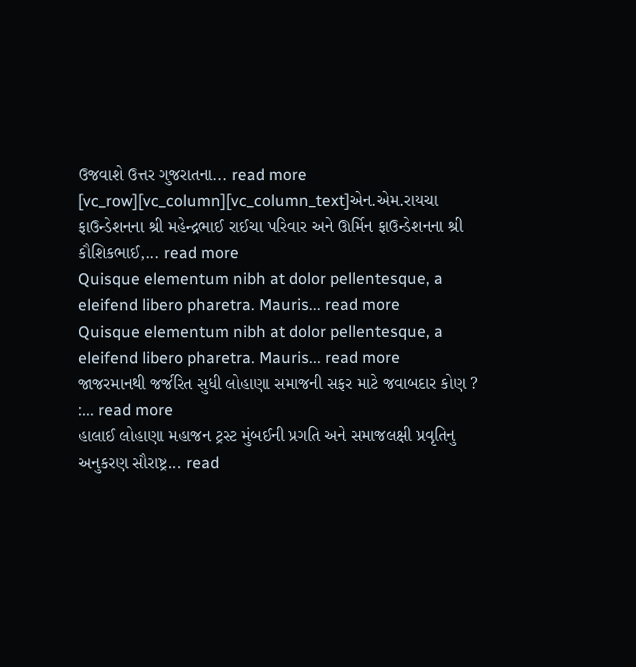ઉજવાશે ઉત્તર ગુજરાતના... read more
[vc_row][vc_column][vc_column_text]એન.એમ.રાયચા ફાઉન્ડેશનના શ્રી મહેન્દ્રભાઈ રાઈચા પરિવાર અને ઊર્મિન ફાઉન્ડેશનના શ્રી કૌશિકભાઈ,... read more
Quisque elementum nibh at dolor pellentesque, a eleifend libero pharetra. Mauris... read more
Quisque elementum nibh at dolor pellentesque, a eleifend libero pharetra. Mauris... read more
જાજરમાનથી જર્જરિત સુધી લોહાણા સમાજની સફર માટે જવાબદાર કોણ ? :... read more
હાલાઈ લોહાણા મહાજન ટ્રસ્ટ મુંબઈની પ્રગતિ અને સમાજલક્ષી પ્રવૃતિનુ અનુકરણ સૌરાષ્ટ્ર... read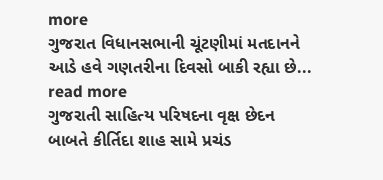more
ગુજરાત વિધાનસભાની ચૂંટણીમાં મતદાનને આડે હવે ગણતરીના દિવસો બાકી રહ્યા છે... read more
ગુજરાતી સાહિત્ય પરિષદના વૃક્ષ છેદન બાબતે કીર્તિદા શાહ સામે પ્રચંડ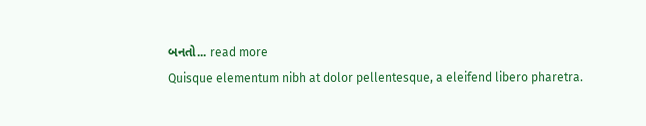બનતો... read more
Quisque elementum nibh at dolor pellentesque, a eleifend libero pharetra.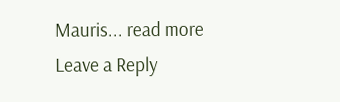Mauris... read more
Leave a Reply